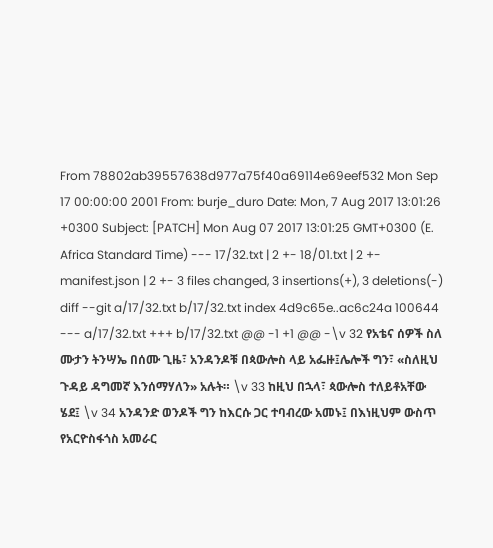From 78802ab39557638d977a75f40a69114e69eef532 Mon Sep 17 00:00:00 2001 From: burje_duro Date: Mon, 7 Aug 2017 13:01:26 +0300 Subject: [PATCH] Mon Aug 07 2017 13:01:25 GMT+0300 (E. Africa Standard Time) --- 17/32.txt | 2 +- 18/01.txt | 2 +- manifest.json | 2 +- 3 files changed, 3 insertions(+), 3 deletions(-) diff --git a/17/32.txt b/17/32.txt index 4d9c65e..ac6c24a 100644 --- a/17/32.txt +++ b/17/32.txt @@ -1 +1 @@ -\v 32 የአቴና ሰዎች ስለ ሙታን ትንሣኤ በሰሙ ጊዜ፣ አንዳንዶቹ በጳውሎስ ላይ አፌዙ፤ሌሎች ግን፣ «ስለዚህ ጉዳይ ዳግመኛ እንሰማሃለን» አሉት። \v 33 ከዚህ በኋላ፣ ጳውሎስ ተለይቶአቸው ሄደ፤ \v 34 አንዳንድ ወንዶች ግን ከእርሱ ጋር ተባብረው አመኑ፤ በእነዚህም ውስጥ የአርዮስፋጎስ አመራር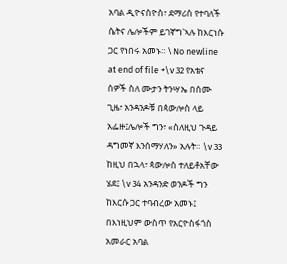አባል ዲዮናስዮስ፣ ደማሪስ የተባለች ሴትና ሌሎችም ይገኛግ'ኣሉ ከእርነሱ ጋር የነበሩ አመኑ። \ No newline at end of file +\v 32 የአቴና ሰዎች ስለ ሙታን ትንሣኤ በሰሙ ጊዜ፣ አንዳንዶቹ በጳውሎስ ላይ አፌዙ፤ሌሎች ግን፣ «ስለዚህ ጉዳይ ዳግመኛ እንሰማሃለን» አሉት። \v 33 ከዚህ በኋላ፣ ጳውሎስ ተለይቶአቸው ሄደ፤ \v 34 አንዳንድ ወንዶች ግን ከእርሱ ጋር ተባብረው አመኑ፤ በእነዚህም ውስጥ የአርዮስፋጎስ አመራር አባል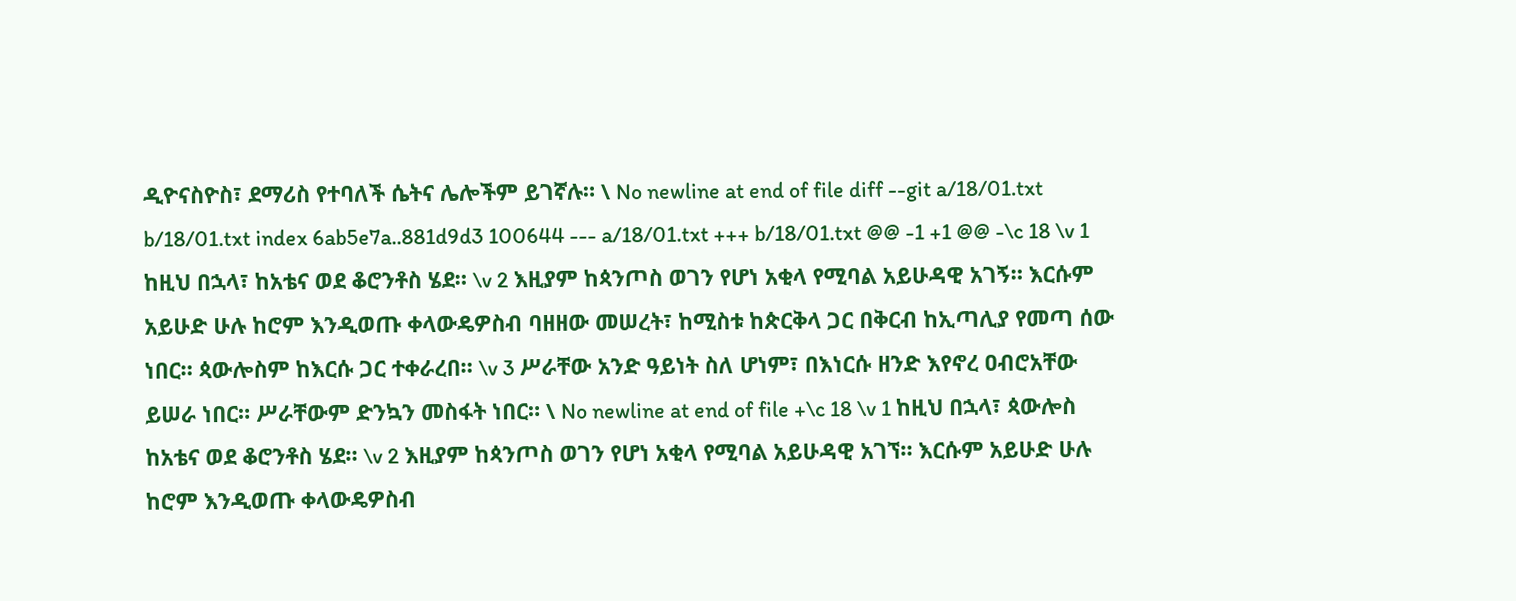ዲዮናስዮስ፣ ደማሪስ የተባለች ሴትና ሌሎችም ይገኛሉ። \ No newline at end of file diff --git a/18/01.txt b/18/01.txt index 6ab5e7a..881d9d3 100644 --- a/18/01.txt +++ b/18/01.txt @@ -1 +1 @@ -\c 18 \v 1 ከዚህ በኋላ፣ ከአቴና ወደ ቆሮንቶስ ሄደ። \v 2 እዚያም ከጳንጦስ ወገን የሆነ አቂላ የሚባል አይሁዳዊ አገኝ። እርሱም አይሁድ ሁሉ ከሮም እንዲወጡ ቀላውዴዎስብ ባዘዘው መሠረት፣ ከሚስቱ ከጵርቅላ ጋር በቅርብ ከኢጣሊያ የመጣ ሰው ነበር። ጳውሎስም ከእርሱ ጋር ተቀራረበ። \v 3 ሥራቸው አንድ ዓይነት ስለ ሆነም፣ በእነርሱ ዘንድ እየኖረ ዐብሮአቸው ይሠራ ነበር። ሥራቸውም ድንኳን መስፋት ነበር። \ No newline at end of file +\c 18 \v 1 ከዚህ በኋላ፣ ጳውሎስ ከአቴና ወደ ቆሮንቶስ ሄደ። \v 2 እዚያም ከጳንጦስ ወገን የሆነ አቂላ የሚባል አይሁዳዊ አገኘ። እርሱም አይሁድ ሁሉ ከሮም እንዲወጡ ቀላውዴዎስብ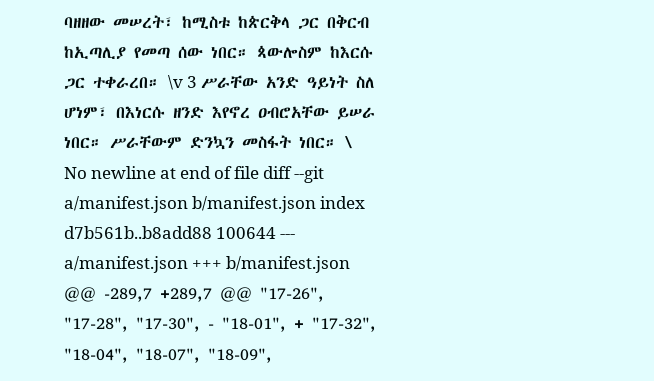ባዘዘው መሠረት፣ ከሚስቱ ከጵርቅላ ጋር በቅርብ ከኢጣሊያ የመጣ ሰው ነበር። ጳውሎስም ከእርሱ ጋር ተቀራረበ። \v 3 ሥራቸው አንድ ዓይነት ስለ ሆነም፣ በእነርሱ ዘንድ እየኖረ ዐብሮአቸው ይሠራ ነበር። ሥራቸውም ድንኳን መስፋት ነበር። \ No newline at end of file diff --git a/manifest.json b/manifest.json index d7b561b..b8add88 100644 --- a/manifest.json +++ b/manifest.json @@ -289,7 +289,7 @@ "17-26", "17-28", "17-30", - "18-01", + "17-32", "18-04", "18-07", "18-09",